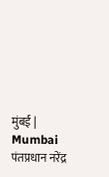मुंबई | Mumbai
पंतप्रधान नरेंद्र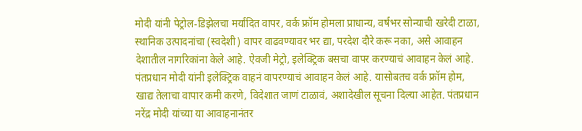मोदी यांनी पेट्रोल-डिझेलचा मर्यादित वापर, वर्क फ्रॉम होमला प्राधान्य, वर्षभर सोन्याची खरेदी टाळा, स्थानिक उत्पादनांचा (स्वदेशी) वापर वाढवण्यावर भर द्या, परदेश दौरे करू नका, असे आवाहन देशातील नागरिकांना केले आहे. ऐवजी मेट्रो, इलेक्ट्रिक बसचा वापर करण्याचं आवाहन केलं आहे. पंतप्रधान मोदी यांनी इलेक्ट्रिक वाहनं वापरण्याचं आवाहन केलं आहे. यासोबतच वर्क फ्रॉम होम, खाद्य तेलाचा वापार कमी करणे, विदेशात जाणं टाळावं, अशादेखील सूचना दिल्या आहेत. पंतप्रधान नरेंद्र मोदी यांच्या या आवाहनानंतर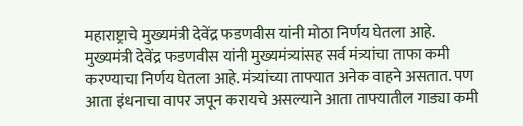महाराष्ट्राचे मुख्यमंत्री देवेंद्र फडणवीस यांनी मोठा निर्णय घेतला आहे.
मुख्यमंत्री देवेंद्र फडणवीस यांनी मुख्यमंत्र्यांसह सर्व मंत्र्यांचा ताफा कमी करण्याचा निर्णय घेतला आहे. मंत्र्यांच्या ताफ्यात अनेक वाहने असतात. पण आता इंधनाचा वापर जपून करायचे असल्याने आता ताफ्यातील गाड्या कमी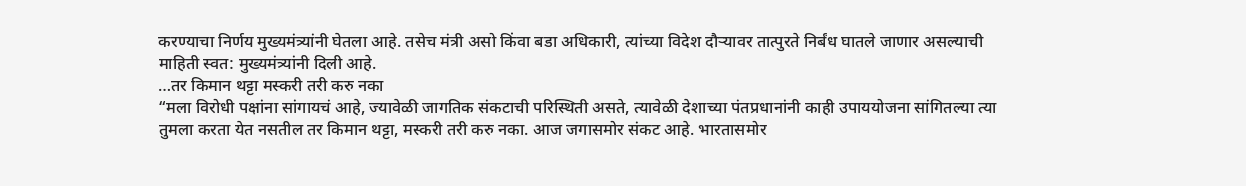करण्याचा निर्णय मुख्यमंत्र्यांनी घेतला आहे. तसेच मंत्री असो किंवा बडा अधिकारी, त्यांच्या विदेश दौऱ्यावर तात्पुरते निर्बंध घातले जाणार असल्याची माहिती स्वत: मुख्यमंत्र्यांनी दिली आहे.
…तर किमान थट्टा मस्करी तरी करु नका
“मला विरोधी पक्षांना सांगायचं आहे, ज्यावेळी जागतिक संकटाची परिस्थिती असते, त्यावेळी देशाच्या पंतप्रधानांनी काही उपाययोजना सांगितल्या त्या तुमला करता येत नसतील तर किमान थट्टा, मस्करी तरी करु नका. आज जगासमोर संकट आहे. भारतासमोर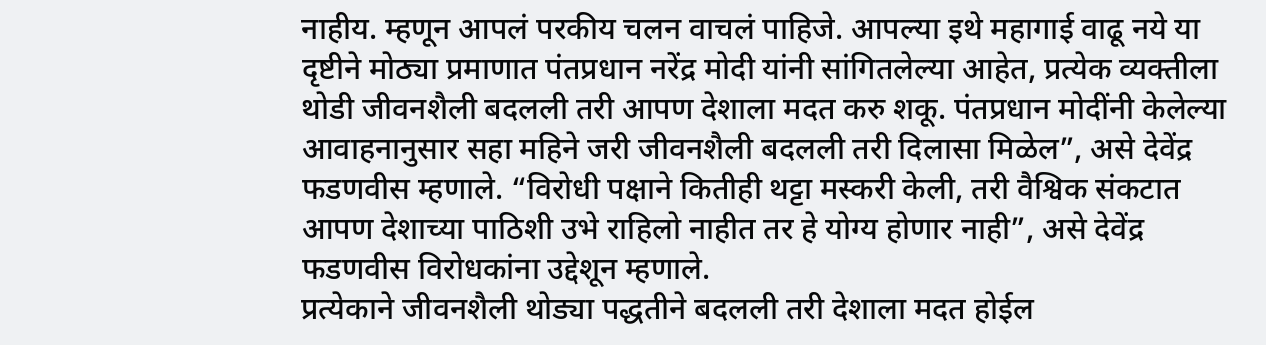नाहीय. म्हणून आपलं परकीय चलन वाचलं पाहिजे. आपल्या इथे महागाई वाढू नये या दृष्टीने मोठ्या प्रमाणात पंतप्रधान नरेंद्र मोदी यांनी सांगितलेल्या आहेत, प्रत्येक व्यक्तीला थोडी जीवनशैली बदलली तरी आपण देशाला मदत करु शकू. पंतप्रधान मोदींनी केलेल्या आवाहनानुसार सहा महिने जरी जीवनशैली बदलली तरी दिलासा मिळेल”, असे देवेंद्र फडणवीस म्हणाले. “विरोधी पक्षाने कितीही थट्टा मस्करी केली, तरी वैश्विक संकटात आपण देशाच्या पाठिशी उभे राहिलो नाहीत तर हे योग्य होणार नाही”, असे देवेंद्र फडणवीस विरोधकांना उद्देशून म्हणाले.
प्रत्येकाने जीवनशैली थोड्या पद्धतीने बदलली तरी देशाला मदत होईल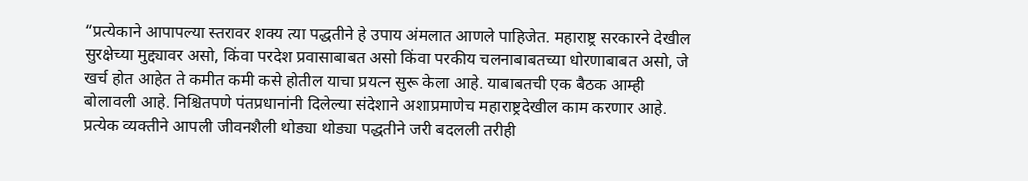“प्रत्येकाने आपापल्या स्तरावर शक्य त्या पद्धतीने हे उपाय अंमलात आणले पाहिजेत. महाराष्ट्र सरकारने देखील सुरक्षेच्या मुद्द्यावर असो, किंवा परदेश प्रवासाबाबत असो किंवा परकीय चलनाबाबतच्या धोरणाबाबत असो, जे खर्च होत आहेत ते कमीत कमी कसे होतील याचा प्रयत्न सुरू केला आहे. याबाबतची एक बैठक आम्ही बोलावली आहे. निश्चितपणे पंतप्रधानांनी दिलेल्या संदेशाने अशाप्रमाणेच महाराष्ट्रदेखील काम करणार आहे. प्रत्येक व्यक्तीने आपली जीवनशैली थोड्या थोड्या पद्धतीने जरी बदलली तरीही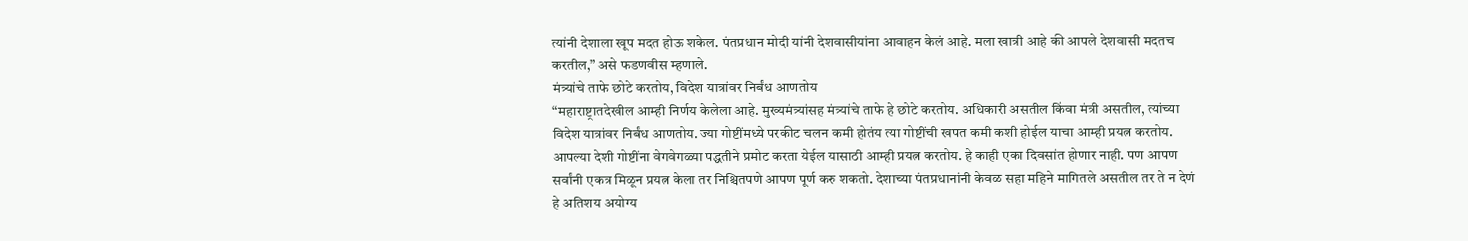त्यांनी देशाला खूप मदत होऊ शकेल. पंतप्रधान मोदी यांनी देशवासीयांना आवाहन केलं आहे. मला खात्री आहे की आपले देशवासी मदतच करतील,” असे फडणवीस म्हणाले.
मंत्र्यांचे ताफे छोटे करतोय, विदेश यात्रांवर निर्बंध आणतोय
“महाराष्ट्रातदेखील आम्ही निर्णय केलेला आहे. मुख्यमंत्र्यांसह मंत्र्यांचे ताफे हे छोटे करतोय. अधिकारी असतील किंवा मंत्री असतील, त्यांच्या विदेश यात्रांवर निर्बंध आणतोय. ज्या गोष्टींमध्ये परकीट चलन कमी होतंय त्या गोष्टींची खपत कमी कशी होईल याचा आम्ही प्रयत्न करतोय. आपल्या देशी गोष्टींना वेगवेगळ्या पद्धतीने प्रमोट करता येईल यासाठी आम्ही प्रयत्न करतोय. हे काही एका दिवसांत होणार नाही. पण आपण सर्वांनी एकत्र मिळून प्रयत्न केला तर निश्चितपणे आपण पूर्ण करु शकतो. देशाच्या पंतप्रधानांनी केवळ सहा महिने मागितले असतील तर ते न देणं हे अतिशय अयोग्य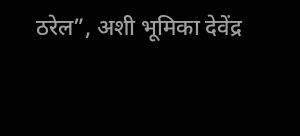ठरेल”, अशी भूमिका देवेंद्र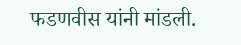फडणवीस यांनी मांडली.